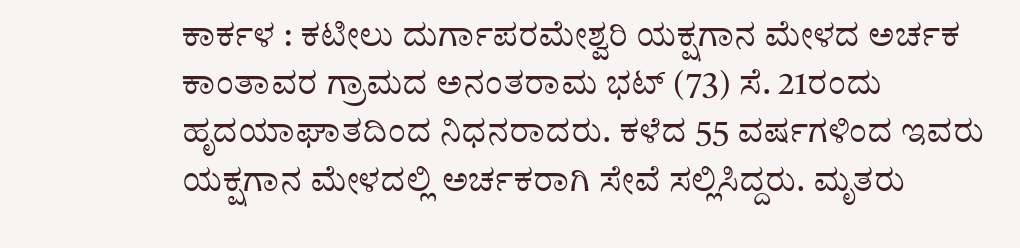ಕಾರ್ಕಳ : ಕಟೀಲು ದುರ್ಗಾಪರಮೇಶ್ವರಿ ಯಕ್ಷಗಾನ ಮೇಳದ ಅರ್ಚಕ ಕಾಂತಾವರ ಗ್ರಾಮದ ಅನಂತರಾಮ ಭಟ್ (73) ಸೆ. 21ರಂದು ಹೃದಯಾಘಾತದಿಂದ ನಿಧನರಾದರು. ಕಳೆದ 55 ವರ್ಷಗಳಿಂದ ಇವರು ಯಕ್ಷಗಾನ ಮೇಳದಲ್ಲಿ ಅರ್ಚಕರಾಗಿ ಸೇವೆ ಸಲ್ಲಿಸಿದ್ದರು. ಮೃತರು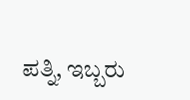ಪತ್ನಿ, ಇಬ್ಬರು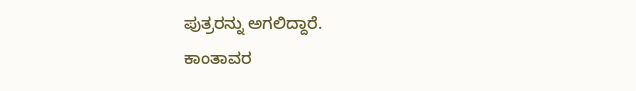ಪುತ್ರರನ್ನು ಅಗಲಿದ್ದಾರೆ.
ಕಾಂತಾವರ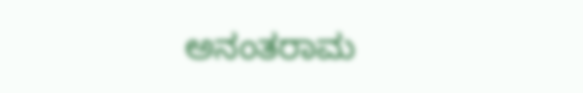ಅನಂತರಾಮ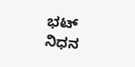ಭಟ್ ನಿಧನ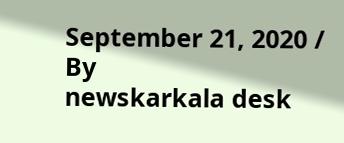September 21, 2020 / By
newskarkala desk